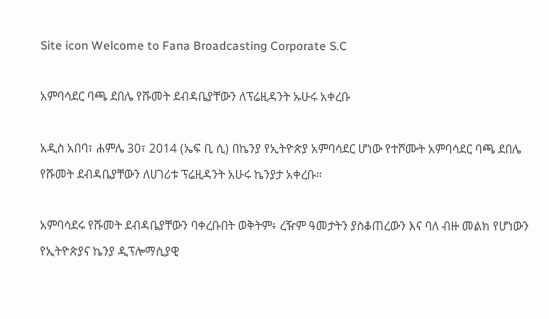Site icon Welcome to Fana Broadcasting Corporate S.C

አምባሳደር ባጫ ደበሌ የሹመት ደብዳቤያቸውን ለፕሬዚዳንት ኡሁሩ አቀረቡ

አዲስ አበባ፣ ሐምሌ 30፣ 2014 (ኤፍ ቢ ሲ) በኬንያ የኢትዮጵያ አምባሳደር ሆነው የተሾሙት አምባሳደር ባጫ ደበሌ የሹመት ደብዳቤያቸውን ለሀገሪቱ ፕሬዚዳንት አሁሩ ኬንያታ አቀረቡ።

አምባሳደሩ የሹመት ደብዳቤያቸውን ባቀረቡበት ወቅትም፥ ረዥም ዓመታትን ያስቆጠረውን እና ባለ ብዙ መልክ የሆነውን የኢትዮጵያና ኬንያ ዲፕሎማሲያዊ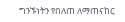ግንኙነትን የበለጠ ለማጠናከር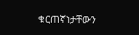ቁርጠኛነታቸውን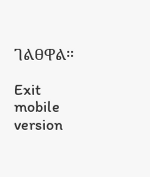ገልፀዋል።

Exit mobile version